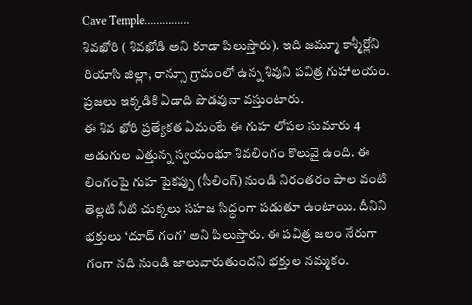Cave Temple……………
శివఖోరి ( శివఖోడి అని కూడా పిలుస్తారు). ఇది జమ్మూ కాశ్మీర్లోని రియాసి జిల్లా, రాన్సూ గ్రామంలో ఉన్న శివుని పవిత్ర గుహాలయం. ప్రజలు ఇక్కడికి ఏడాది పొడవునా వస్తుంటారు.
ఈ శివ ఖోరి ప్రత్యేకత ఏమంటే ఈ గుహ లోపల సుమారు 4 అడుగుల ఎత్తున్న స్వయంభూ శివలింగం కొలువై ఉంది. ఈ లింగంపై గుహ పైకప్పు (సీలింగ్) నుండి నిరంతరం పాల వంటి తెల్లటి నీటి చుక్కలు సహజ సిద్ధంగా పడుతూ ఉంటాయి. దీనిని భక్తులు ‘దూద్ గంగ’ అని పిలుస్తారు. ఈ పవిత్ర జలం నేరుగా గంగా నది నుండి జాలువారుతుందని భక్తుల నమ్మకం.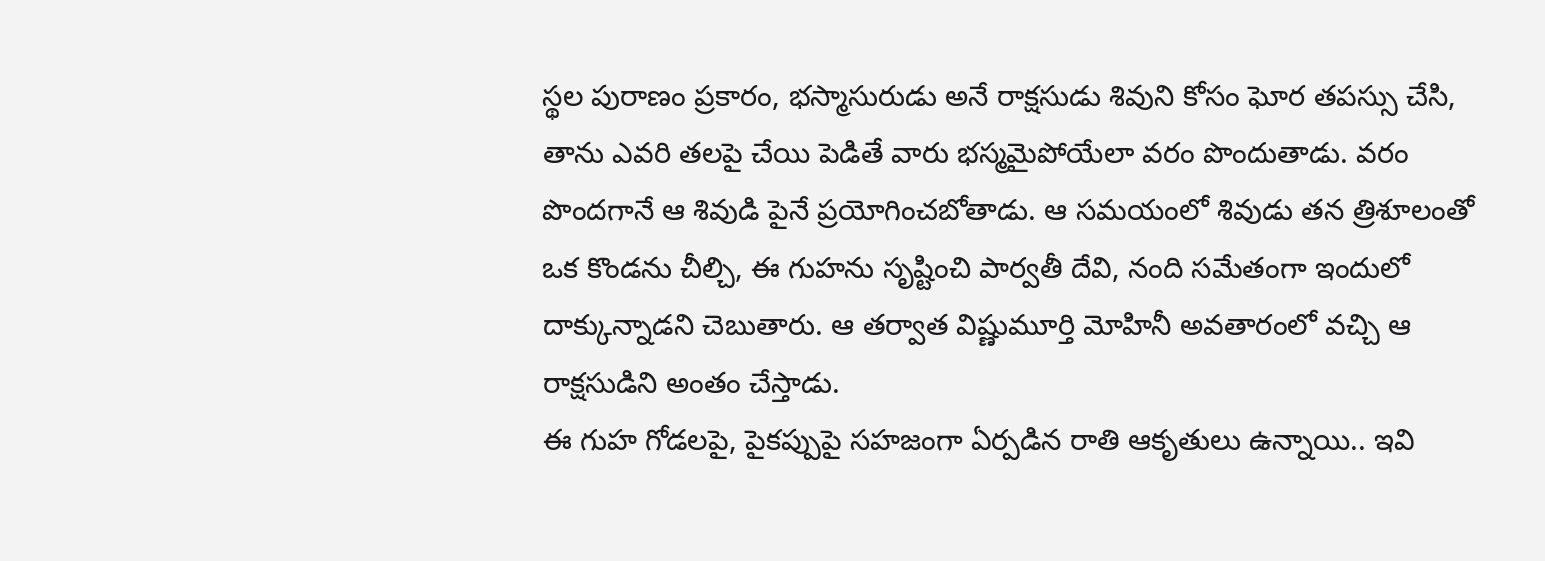స్థల పురాణం ప్రకారం, భస్మాసురుడు అనే రాక్షసుడు శివుని కోసం ఘోర తపస్సు చేసి, తాను ఎవరి తలపై చేయి పెడితే వారు భస్మమైపోయేలా వరం పొందుతాడు. వరం పొందగానే ఆ శివుడి పైనే ప్రయోగించబోతాడు. ఆ సమయంలో శివుడు తన త్రిశూలంతో ఒక కొండను చీల్చి, ఈ గుహను సృష్టించి పార్వతీ దేవి, నంది సమేతంగా ఇందులో దాక్కున్నాడని చెబుతారు. ఆ తర్వాత విష్ణుమూర్తి మోహినీ అవతారంలో వచ్చి ఆ రాక్షసుడిని అంతం చేస్తాడు.
ఈ గుహ గోడలపై, పైకప్పుపై సహజంగా ఏర్పడిన రాతి ఆకృతులు ఉన్నాయి.. ఇవి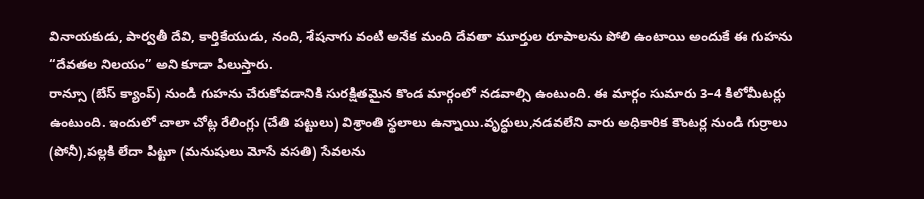వినాయకుడు, పార్వతీ దేవి, కార్తికేయుడు, నంది, శేషనాగు వంటి అనేక మంది దేవతా మూర్తుల రూపాలను పోలి ఉంటాయి అందుకే ఈ గుహను “దేవతల నిలయం” అని కూడా పిలుస్తారు.
రాన్సూ (బేస్ క్యాంప్) నుండి గుహను చేరుకోవడానికి సురక్షితమైన కొండ మార్గంలో నడవాల్సి ఉంటుంది. ఈ మార్గం సుమారు 3–4 కిలోమీటర్లు ఉంటుంది. ఇందులో చాలా చోట్ల రేలింగ్లు (చేతి పట్టులు) విశ్రాంతి స్థలాలు ఉన్నాయి.వృద్ధులు,నడవలేని వారు అధికారిక కౌంటర్ల నుండి గుర్రాలు (పోనీ),పల్లకి లేదా పిట్టూ (మనుషులు మోసే వసతి) సేవలను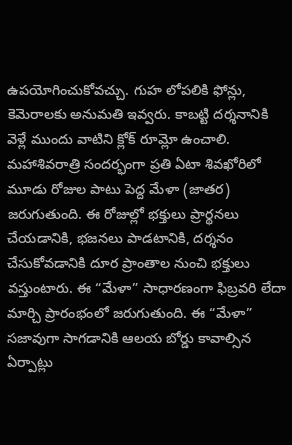ఉపయోగించుకోవచ్చు. గుహ లోపలికి ఫోన్లు, కెమెరాలకు అనుమతి ఇవ్వరు. కాబట్టి దర్శనానికి వెళ్లే ముందు వాటిని క్లోక్ రూమ్లో ఉంచాలి.
మహాశివరాత్రి సందర్భంగా ప్రతి ఏటా శివఖోరిలో మూడు రోజుల పాటు పెద్ద మేళా (జాతర) జరుగుతుంది. ఈ రోజుల్లో భక్తులు ప్రార్థనలు చేయడానికి, భజనలు పాడటానికి, దర్శనం చేసుకోవడానికి దూర ప్రాంతాల నుంచి భక్తులు వస్తుంటారు. ఈ “మేళా” సాధారణంగా ఫిబ్రవరి లేదా మార్చి ప్రారంభంలో జరుగుతుంది. ఈ “మేళా” సజావుగా సాగడానికి ఆలయ బోర్డు కావాల్సిన ఏర్పాట్లు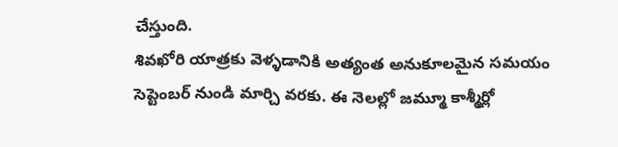చేస్తుంది.
శివఖోరి యాత్రకు వెళ్ళడానికి అత్యంత అనుకూలమైన సమయం సెప్టెంబర్ నుండి మార్చి వరకు. ఈ నెలల్లో జమ్మూ కాశ్మీర్లో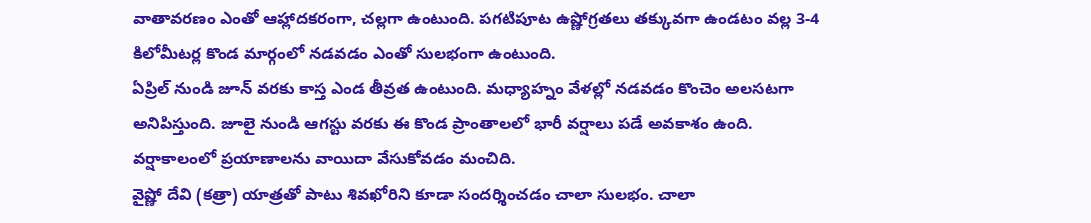వాతావరణం ఎంతో ఆహ్లాదకరంగా, చల్లగా ఉంటుంది. పగటిపూట ఉష్ణోగ్రతలు తక్కువగా ఉండటం వల్ల 3-4 కిలోమీటర్ల కొండ మార్గంలో నడవడం ఎంతో సులభంగా ఉంటుంది.
ఏప్రిల్ నుండి జూన్ వరకు కాస్త ఎండ తీవ్రత ఉంటుంది. మధ్యాహ్నం వేళల్లో నడవడం కొంచెం అలసటగా అనిపిస్తుంది. జూలై నుండి ఆగస్టు వరకు ఈ కొండ ప్రాంతాలలో భారీ వర్షాలు పడే అవకాశం ఉంది. వర్షాకాలంలో ప్రయాణాలను వాయిదా వేసుకోవడం మంచిది.
వైష్ణో దేవి (కత్రా) యాత్రతో పాటు శివఖోరిని కూడా సందర్శించడం చాలా సులభం. చాలా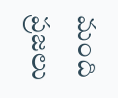మంది ప్రజలు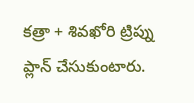కత్రా + శివఖోరి ట్రిప్ను ప్లాన్ చేసుకుంటారు.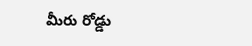మీరు రోడ్డు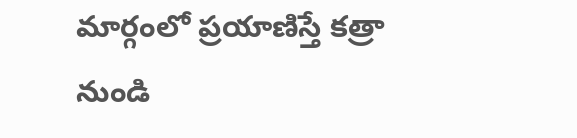మార్గంలో ప్రయాణిస్తే కత్రా నుండి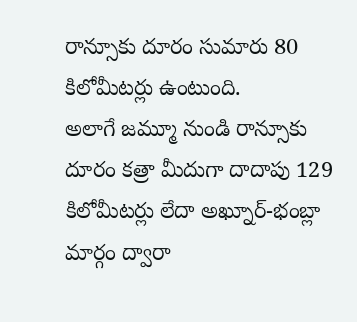రాన్సూకు దూరం సుమారు 80 కిలోమీటర్లు ఉంటుంది.
అలాగే జమ్మూ నుండి రాన్సూకు దూరం కత్రా మీదుగా దాదాపు 129 కిలోమీటర్లు లేదా అఖ్నూర్-భంబ్లా మార్గం ద్వారా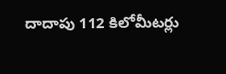దాదాపు 112 కిలోమీటర్లు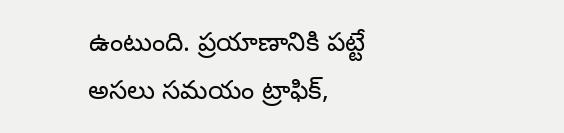ఉంటుంది. ప్రయాణానికి పట్టే అసలు సమయం ట్రాఫిక్,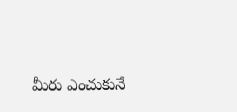మీరు ఎంచుకునే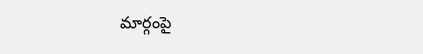మార్గంపై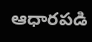ఆధారపడి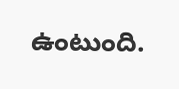ఉంటుంది.